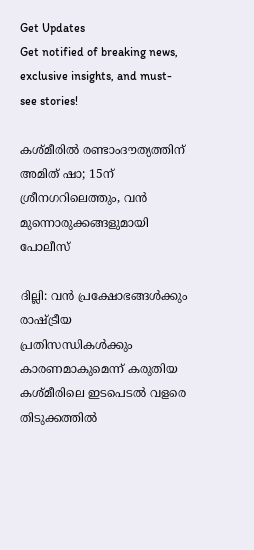Get Updates
Get notified of breaking news, exclusive insights, and must-see stories!

കശ്മീരില്‍ രണ്ടാംദൗത്യത്തിന് അമിത് ഷാ; 15ന് ശ്രീനഗറിലെത്തും, വന്‍ മുന്നൊരുക്കങ്ങളുമായി പോലീസ്

ദില്ലി: വന്‍ പ്രക്ഷോഭങ്ങള്‍ക്കും രാഷ്ട്രീയ പ്രതിസന്ധികള്‍ക്കും കാരണമാകുമെന്ന് കരുതിയ കശ്മീരിലെ ഇടപെടല്‍ വളരെ തിടുക്കത്തില്‍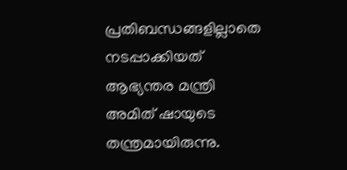പ്രതിബന്ധങ്ങളില്ലാതെ നടപ്പാക്കിയത് ആഭ്യന്തര മന്ത്രി അമിത് ഷായുടെ തന്ത്രമായിരുന്നു.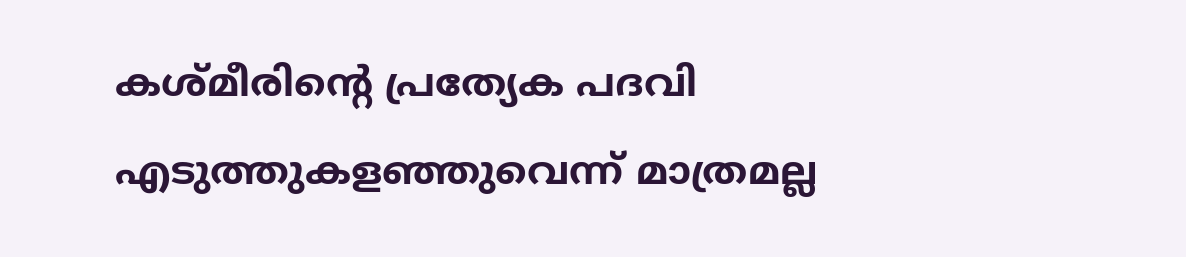കശ്മീരിന്റെ പ്രത്യേക പദവി എടുത്തുകളഞ്ഞുവെന്ന് മാത്രമല്ല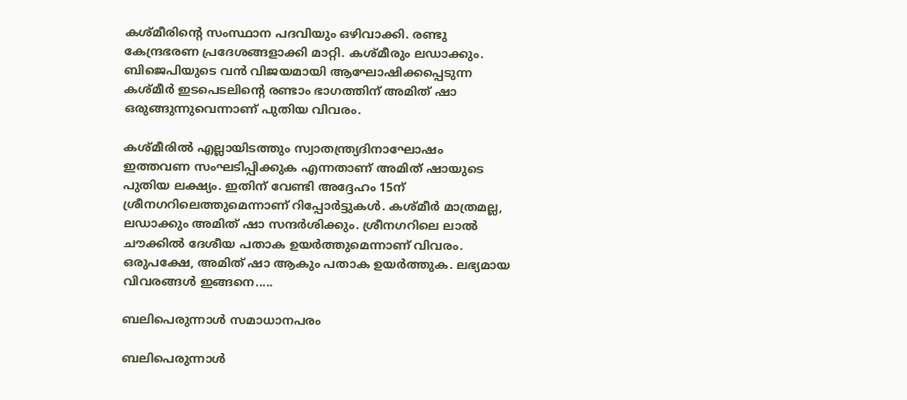കശ്മീരിന്റെ സംസ്ഥാന പദവിയും ഒഴിവാക്കി. രണ്ടു കേന്ദ്രഭരണ പ്രദേശങ്ങളാക്കി മാറ്റി. കശ്മീരും ലഡാക്കും. ബിജെപിയുടെ വന്‍ വിജയമായി ആഘോഷിക്കപ്പെടുന്ന കശ്മീര്‍ ഇടപെടലിന്റെ രണ്ടാം ഭാഗത്തിന് അമിത് ഷാ ഒരുങ്ങുന്നുവെന്നാണ് പുതിയ വിവരം.

കശ്മീരില്‍ എല്ലായിടത്തും സ്വാതന്ത്ര്യദിനാഘോഷം ഇത്തവണ സംഘടിപ്പിക്കുക എന്നതാണ് അമിത് ഷായുടെ പുതിയ ലക്ഷ്യം. ഇതിന് വേണ്ടി അദ്ദേഹം 15ന് ശ്രീനഗറിലെത്തുമെന്നാണ് റിപ്പോര്‍ട്ടുകള്‍. കശ്മീര്‍ മാത്രമല്ല, ലഡാക്കും അമിത് ഷാ സന്ദര്‍ശിക്കും. ശ്രീനഗറിലെ ലാല്‍ ചൗക്കില്‍ ദേശീയ പതാക ഉയര്‍ത്തുമെന്നാണ് വിവരം. ഒരുപക്ഷേ, അമിത് ഷാ ആകും പതാക ഉയര്‍ത്തുക. ലഭ്യമായ വിവരങ്ങള്‍ ഇങ്ങനെ.....

ബലിപെരുന്നാള്‍ സമാധാനപരം

ബലിപെരുന്നാള്‍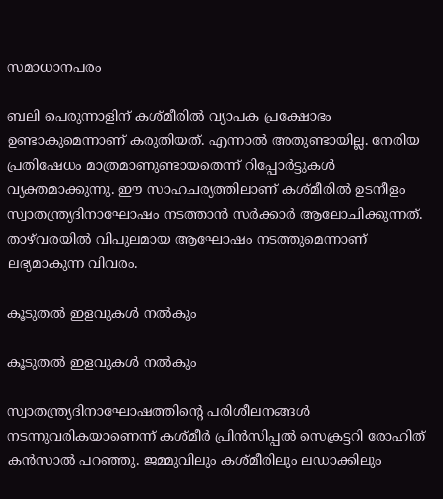സമാധാനപരം

ബലി പെരുന്നാളിന് കശ്മീരില്‍ വ്യാപക പ്രക്ഷോഭം ഉണ്ടാകുമെന്നാണ് കരുതിയത്. എന്നാല്‍ അതുണ്ടായില്ല. നേരിയ പ്രതിഷേധം മാത്രമാണുണ്ടായതെന്ന് റിപ്പോര്‍ട്ടുകള്‍ വ്യക്തമാക്കുന്നു. ഈ സാഹചര്യത്തിലാണ് കശ്മീരില്‍ ഉടനീളം സ്വാതന്ത്ര്യദിനാഘോഷം നടത്താന്‍ സര്‍ക്കാര്‍ ആലോചിക്കുന്നത്. താഴ്‌വരയില്‍ വിപുലമായ ആഘോഷം നടത്തുമെന്നാണ് ലഭ്യമാകുന്ന വിവരം.

കൂടുതല്‍ ഇളവുകള്‍ നല്‍കും

കൂടുതല്‍ ഇളവുകള്‍ നല്‍കും

സ്വാതന്ത്ര്യദിനാഘോഷത്തിന്റെ പരിശീലനങ്ങള്‍ നടന്നുവരികയാണെന്ന് കശ്മീര്‍ പ്രിന്‍സിപ്പല്‍ സെക്രട്ടറി രോഹിത് കന്‍സാല്‍ പറഞ്ഞു. ജമ്മുവിലും കശ്മീരിലും ലഡാക്കിലും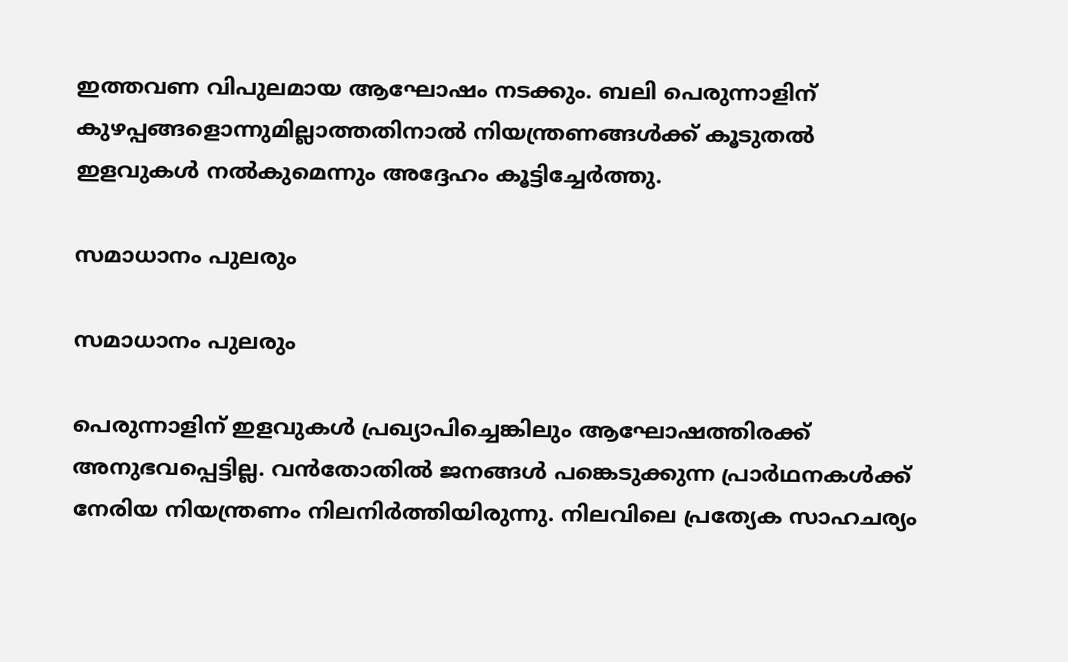ഇത്തവണ വിപുലമായ ആഘോഷം നടക്കും. ബലി പെരുന്നാളിന് കുഴപ്പങ്ങളൊന്നുമില്ലാത്തതിനാല്‍ നിയന്ത്രണങ്ങള്‍ക്ക് കൂടുതല്‍ ഇളവുകള്‍ നല്‍കുമെന്നും അദ്ദേഹം കൂട്ടിച്ചേര്‍ത്തു.

സമാധാനം പുലരും

സമാധാനം പുലരും

പെരുന്നാളിന് ഇളവുകള്‍ പ്രഖ്യാപിച്ചെങ്കിലും ആഘോഷത്തിരക്ക് അനുഭവപ്പെട്ടില്ല. വന്‍തോതില്‍ ജനങ്ങള്‍ പങ്കെടുക്കുന്ന പ്രാര്‍ഥനകള്‍ക്ക് നേരിയ നിയന്ത്രണം നിലനിര്‍ത്തിയിരുന്നു. നിലവിലെ പ്രത്യേക സാഹചര്യം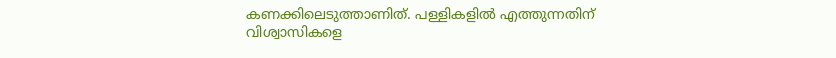കണക്കിലെടുത്താണിത്. പള്ളികളില്‍ എത്തുന്നതിന് വിശ്വാസികളെ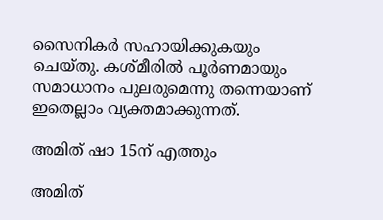സൈനികര്‍ സഹായിക്കുകയും ചെയ്തു. കശ്മീരില്‍ പൂര്‍ണമായും സമാധാനം പുലരുമെന്നു തന്നെയാണ് ഇതെല്ലാം വ്യക്തമാക്കുന്നത്.

അമിത് ഷാ 15ന് എത്തും

അമിത്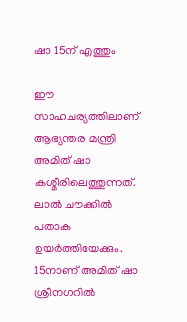ഷാ 15ന് എത്തും

ഈ സാഹചര്യത്തിലാണ് ആഭ്യന്തര മന്ത്രി അമിത് ഷാ കശ്മീരിലെത്തുന്നത്. ലാല്‍ ചൗക്കില്‍ പതാക ഉയര്‍ത്തിയേക്കും. 15നാണ് അമിത് ഷാ ശ്രീനഗറില്‍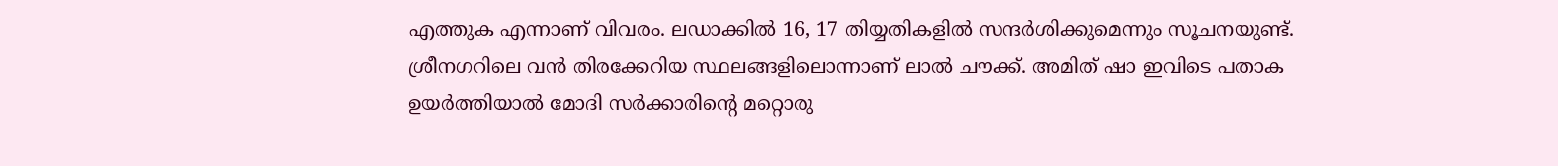എത്തുക എന്നാണ് വിവരം. ലഡാക്കില്‍ 16, 17 തിയ്യതികളില്‍ സന്ദര്‍ശിക്കുമെന്നും സൂചനയുണ്ട്. ശ്രീനഗറിലെ വന്‍ തിരക്കേറിയ സ്ഥലങ്ങളിലൊന്നാണ് ലാല്‍ ചൗക്ക്. അമിത് ഷാ ഇവിടെ പതാക ഉയര്‍ത്തിയാല്‍ മോദി സര്‍ക്കാരിന്റെ മറ്റൊരു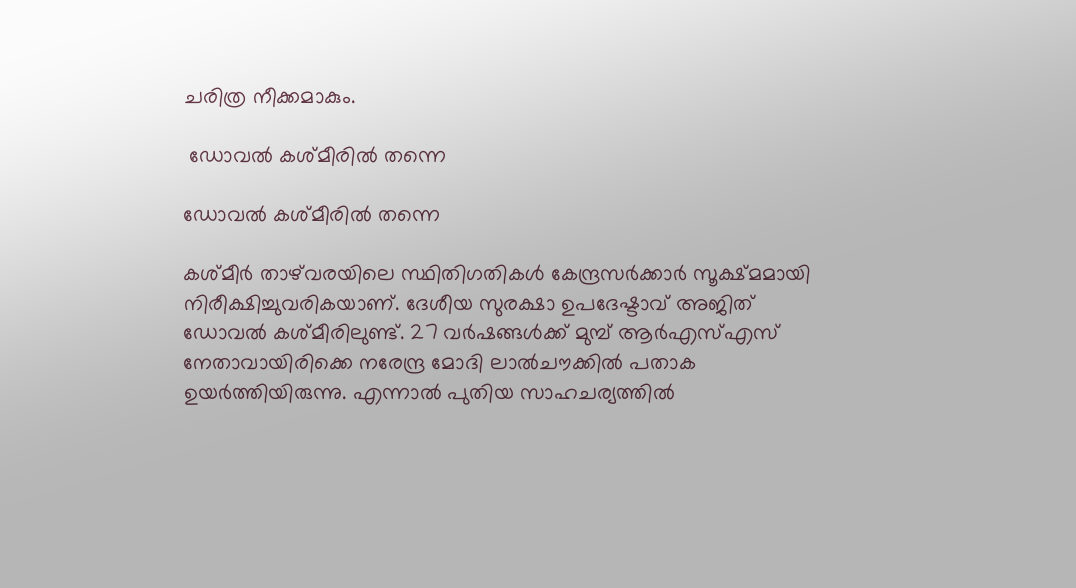ചരിത്ര നീക്കമാകും.

 ഡോവല്‍ കശ്മീരില്‍ തന്നെ

ഡോവല്‍ കശ്മീരില്‍ തന്നെ

കശ്മീര്‍ താഴ്‌വരയിലെ സ്ഥിതിഗതികള്‍ കേന്ദ്രസര്‍ക്കാര്‍ സൂക്ഷ്മമായി നിരീക്ഷിച്ചുവരികയാണ്. ദേശീയ സുരക്ഷാ ഉപദേഷ്ടാവ് അജിത് ഡോവല്‍ കശ്മീരിലുണ്ട്. 27 വര്‍ഷങ്ങള്‍ക്ക് മുമ്പ് ആര്‍എസ്എസ് നേതാവായിരിക്കെ നരേന്ദ്ര മോദി ലാല്‍ചൗക്കില്‍ പതാക ഉയര്‍ത്തിയിരുന്നു. എന്നാല്‍ പുതിയ സാഹചര്യത്തില്‍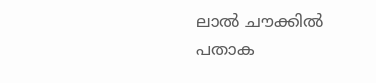ലാല്‍ ചൗക്കില്‍ പതാക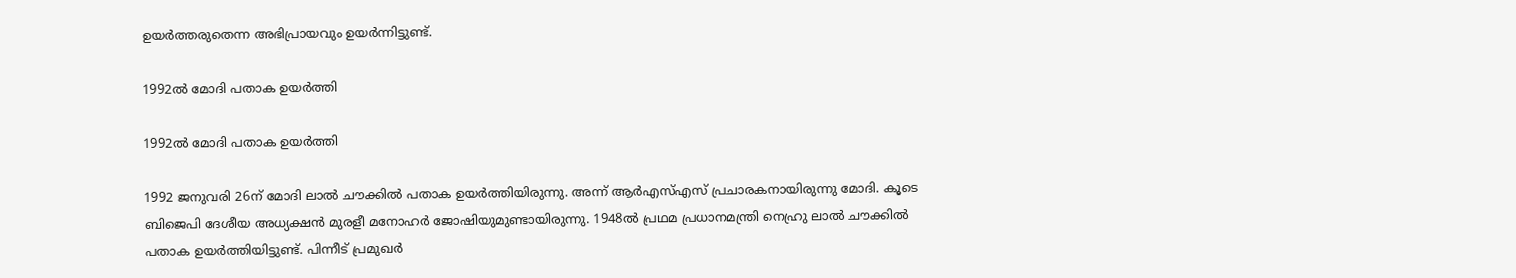ഉയര്‍ത്തരുതെന്ന അഭിപ്രായവും ഉയര്‍ന്നിട്ടുണ്ട്.

1992ല്‍ മോദി പതാക ഉയര്‍ത്തി

1992ല്‍ മോദി പതാക ഉയര്‍ത്തി

1992 ജനുവരി 26ന് മോദി ലാല്‍ ചൗക്കില്‍ പതാക ഉയര്‍ത്തിയിരുന്നു. അന്ന് ആര്‍എസ്എസ് പ്രചാരകനായിരുന്നു മോദി. കൂടെ ബിജെപി ദേശീയ അധ്യക്ഷന്‍ മുരളീ മനോഹര്‍ ജോഷിയുമുണ്ടായിരുന്നു. 1948ല്‍ പ്രഥമ പ്രധാനമന്ത്രി നെഹ്രു ലാല്‍ ചൗക്കില്‍ പതാക ഉയര്‍ത്തിയിട്ടുണ്ട്. പിന്നീട് പ്രമുഖര്‍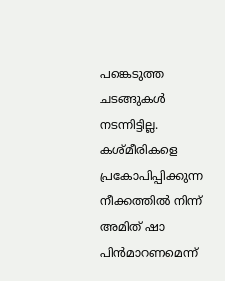പങ്കെടുത്ത ചടങ്ങുകള്‍ നടന്നിട്ടില്ല. കശ്മീരികളെ പ്രകോപിപ്പിക്കുന്ന നീക്കത്തില്‍ നിന്ന് അമിത് ഷാ പിന്‍മാറണമെന്ന്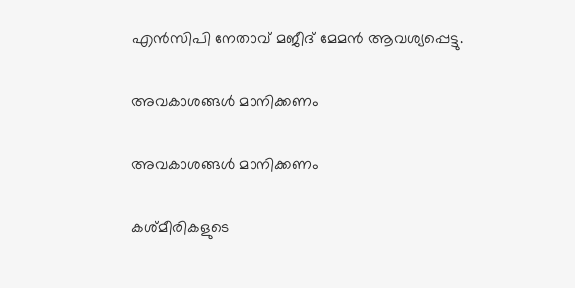എന്‍സിപി നേതാവ് മജീദ് മേമന്‍ ആവശ്യപ്പെട്ടു.

അവകാശങ്ങള്‍ മാനിക്കണം

അവകാശങ്ങള്‍ മാനിക്കണം

കശ്മീരികളുടെ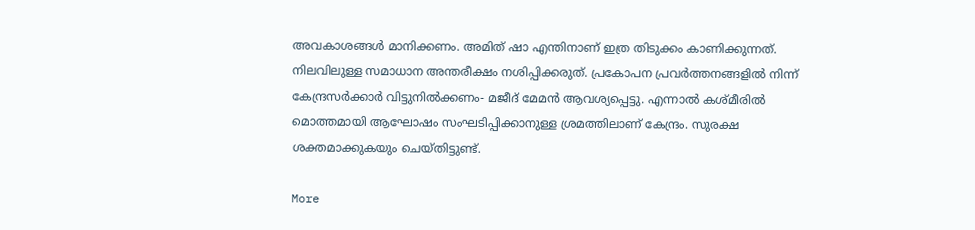അവകാശങ്ങള്‍ മാനിക്കണം. അമിത് ഷാ എന്തിനാണ് ഇത്ര തിടുക്കം കാണിക്കുന്നത്. നിലവിലുള്ള സമാധാന അന്തരീക്ഷം നശിപ്പിക്കരുത്. പ്രകോപന പ്രവര്‍ത്തനങ്ങളില്‍ നിന്ന് കേന്ദ്രസര്‍ക്കാര്‍ വിട്ടുനില്‍ക്കണം- മജീദ് മേമന്‍ ആവശ്യപ്പെട്ടു. എന്നാല്‍ കശ്മീരില്‍ മൊത്തമായി ആഘോഷം സംഘടിപ്പിക്കാനുള്ള ശ്രമത്തിലാണ് കേന്ദ്രം. സുരക്ഷ ശക്തമാക്കുകയും ചെയ്തിട്ടുണ്ട്.

More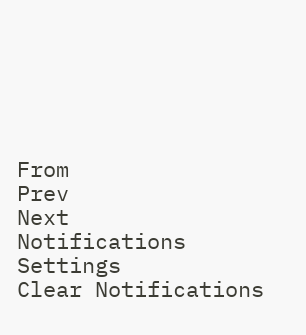From
Prev
Next
Notifications
Settings
Clear Notifications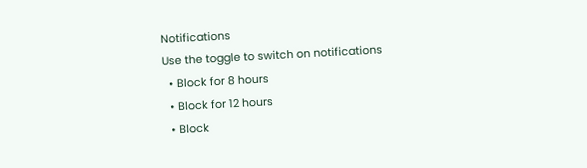Notifications
Use the toggle to switch on notifications
  • Block for 8 hours
  • Block for 12 hours
  • Block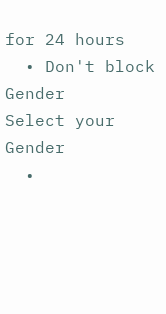for 24 hours
  • Don't block
Gender
Select your Gender
  •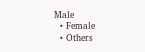Male
  • Female
  • Others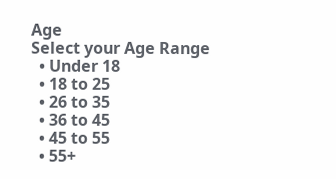Age
Select your Age Range
  • Under 18
  • 18 to 25
  • 26 to 35
  • 36 to 45
  • 45 to 55
  • 55+